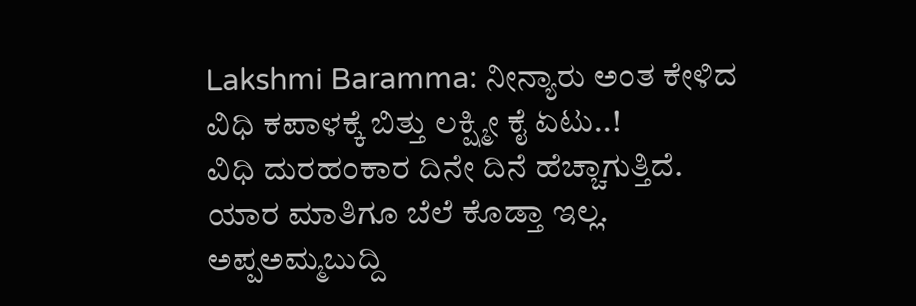Lakshmi Baramma: ನೀನ್ಯಾರು ಅಂತ ಕೇಳಿದ ವಿಧಿ ಕಪಾಳಕ್ಕೆ ಬಿತ್ತು ಲಕ್ಷ್ಮೀ ಕೈ ಏಟು..!
ವಿಧಿ ದುರಹಂಕಾರ ದಿನೇ ದಿನೆ ಹೆಚ್ಚಾಗುತ್ತಿದೆ. ಯಾರ ಮಾತಿಗೂ ಬೆಲೆ ಕೊಡ್ತಾ ಇಲ್ಲ. ಅಪ್ಪಅಮ್ಮಬುದ್ದಿ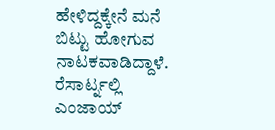ಹೇಳಿದ್ದಕ್ಕೇನೆ ಮನೆ ಬಿಟ್ಟು ಹೋಗುವ ನಾಟಕವಾಡಿದ್ದಾಳೆ. ರೆಸಾರ್ಟ್ನಲ್ಲಿ ಎಂಜಾಯ್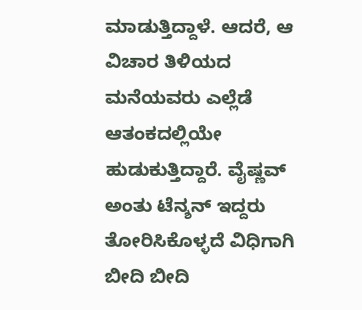ಮಾಡುತ್ತಿದ್ದಾಳೆ. ಆದರೆ, ಆ ವಿಚಾರ ತಿಳಿಯದ ಮನೆಯವರು ಎಲ್ಲೆಡೆ ಆತಂಕದಲ್ಲಿಯೇ ಹುಡುಕುತ್ತಿದ್ದಾರೆ. ವೈಷ್ಣವ್ ಅಂತು ಟೆನ್ಶನ್ ಇದ್ದರು ತೋರಿಸಿಕೊಳ್ಳದೆ ವಿಧಿಗಾಗಿ ಬೀದಿ ಬೀದಿ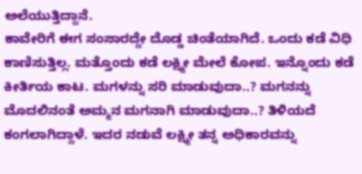ಅಲೆಯುತ್ತಿದ್ದಾನೆ.
ಕಾವೇರಿಗೆ ಈಗ ಸಂಸಾರದ್ದೇ ದೊಡ್ಡ ಚಿಂತೆಯಾಗಿದೆ. ಒಂದು ಕಡೆ ವಿಧಿ ಕಾಣಿಸುತ್ತಿಲ್ಲ. ಮತ್ತೊಂದು ಕಡೆ ಲಕ್ಷ್ಮೀ ಮೇಲೆ ಕೋಪ. ಇನ್ನೊಂದು ಕಡೆ ಕೀರ್ತಿಯ ಕಾಟ. ಮಗಳನ್ನು ಸರಿ ಮಾಡುವುದಾ..? ಮಗನನ್ನು ಮೊದಲಿನಂತೆ ಅಮ್ಮನ ಮಗನಾಗಿ ಮಾಡುವುದಾ..? ತಿಳಿಯದೆ ಕಂಗಲಾಗಿದ್ದಾಳೆ. ಇದರ ನಡುವೆ ಲಕ್ಷ್ಮೀ ತನ್ನ ಅಧಿಕಾರವನ್ನು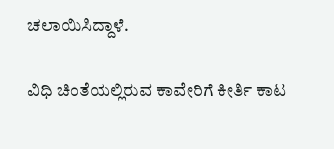ಚಲಾಯಿಸಿದ್ದಾಳೆ.

ವಿಧಿ ಚಿಂತೆಯಲ್ಲಿರುವ ಕಾವೇರಿಗೆ ಕೀರ್ತಿ ಕಾಟ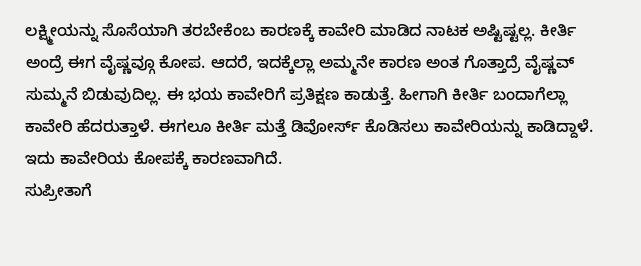ಲಕ್ಷ್ಮೀಯನ್ನು ಸೊಸೆಯಾಗಿ ತರಬೇಕೆಂಬ ಕಾರಣಕ್ಕೆ ಕಾವೇರಿ ಮಾಡಿದ ನಾಟಕ ಅಷ್ಟಿಷ್ಟಲ್ಲ. ಕೀರ್ತಿ ಅಂದ್ರೆ ಈಗ ವೈಷ್ಣವ್ಗೂ ಕೋಪ. ಆದರೆ, ಇದಕ್ಕೆಲ್ಲಾ ಅಮ್ಮನೇ ಕಾರಣ ಅಂತ ಗೊತ್ತಾದ್ರೆ ವೈಷ್ಣವ್ ಸುಮ್ಮನೆ ಬಿಡುವುದಿಲ್ಲ. ಈ ಭಯ ಕಾವೇರಿಗೆ ಪ್ರತಿಕ್ಷಣ ಕಾಡುತ್ತೆ. ಹೀಗಾಗಿ ಕೀರ್ತಿ ಬಂದಾಗೆಲ್ಲಾ ಕಾವೇರಿ ಹೆದರುತ್ತಾಳೆ. ಈಗಲೂ ಕೀರ್ತಿ ಮತ್ತೆ ಡಿವೋರ್ಸ್ ಕೊಡಿಸಲು ಕಾವೇರಿಯನ್ನು ಕಾಡಿದ್ದಾಳೆ. ಇದು ಕಾವೇರಿಯ ಕೋಪಕ್ಕೆ ಕಾರಣವಾಗಿದೆ.
ಸುಪ್ರೀತಾಗೆ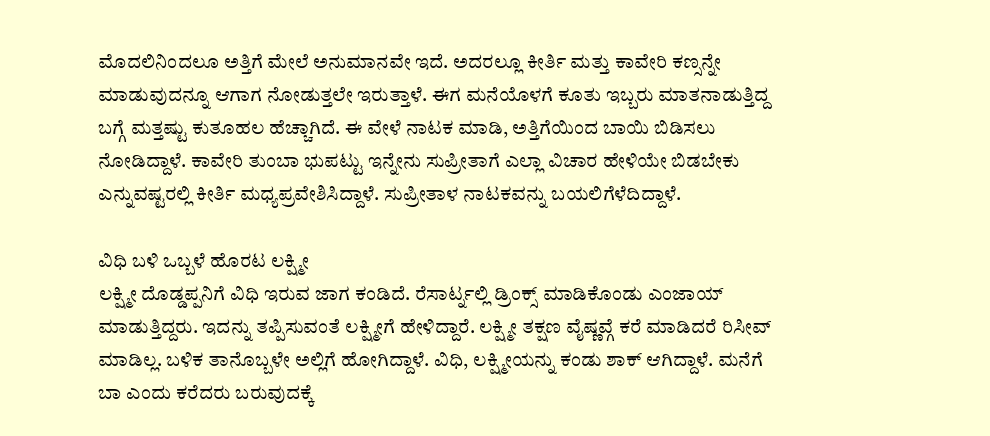ಮೊದಲಿನಿಂದಲೂ ಅತ್ತಿಗೆ ಮೇಲೆ ಅನುಮಾನವೇ ಇದೆ. ಅದರಲ್ಲೂ ಕೀರ್ತಿ ಮತ್ತು ಕಾವೇರಿ ಕಣ್ಸನ್ನೇ ಮಾಡುವುದನ್ನೂ ಆಗಾಗ ನೋಡುತ್ತಲೇ ಇರುತ್ತಾಳೆ. ಈಗ ಮನೆಯೊಳಗೆ ಕೂತು ಇಬ್ಬರು ಮಾತನಾಡುತ್ತಿದ್ದ ಬಗ್ಗೆ ಮತ್ತಷ್ಟು ಕುತೂಹಲ ಹೆಚ್ಚಾಗಿದೆ. ಈ ವೇಳೆ ನಾಟಕ ಮಾಡಿ, ಅತ್ತಿಗೆಯಿಂದ ಬಾಯಿ ಬಿಡಿಸಲು ನೋಡಿದ್ದಾಳೆ. ಕಾವೇರಿ ತುಂಬಾ ಭುಪಟ್ಟು ಇನ್ನೇನು ಸುಪ್ರೀತಾಗೆ ಎಲ್ಲಾ ವಿಚಾರ ಹೇಳಿಯೇ ಬಿಡಬೇಕು ಎನ್ನುವಷ್ಟರಲ್ಲಿ ಕೀರ್ತಿ ಮಧ್ಯಪ್ರವೇಶಿಸಿದ್ದಾಳೆ. ಸುಪ್ರೀತಾಳ ನಾಟಕವನ್ನು ಬಯಲಿಗೆಳೆದಿದ್ದಾಳೆ.

ವಿಧಿ ಬಳಿ ಒಬ್ಬಳೆ ಹೊರಟ ಲಕ್ಷ್ಮೀ
ಲಕ್ಷ್ಮೀ ದೊಡ್ಡಪ್ಪನಿಗೆ ವಿಧಿ ಇರುವ ಜಾಗ ಕಂಡಿದೆ. ರೆಸಾರ್ಟ್ನಲ್ಲಿ ಡ್ರಿಂಕ್ಸ್ ಮಾಡಿಕೊಂಡು ಎಂಜಾಯ್ ಮಾಡುತ್ತಿದ್ದರು. ಇದನ್ನು ತಪ್ಪಿಸುವಂತೆ ಲಕ್ಷ್ಮೀಗೆ ಹೇಳಿದ್ದಾರೆ. ಲಕ್ಷ್ಮೀ ತಕ್ಷಣ ವೈಷ್ಣವ್ಗೆ ಕರೆ ಮಾಡಿದರೆ ರಿಸೀವ್ ಮಾಡಿಲ್ಲ. ಬಳಿಕ ತಾನೊಬ್ಬಳೇ ಅಲ್ಲಿಗೆ ಹೋಗಿದ್ದಾಳೆ. ವಿಧಿ, ಲಕ್ಷ್ಮೀಯನ್ನು ಕಂಡು ಶಾಕ್ ಆಗಿದ್ದಾಳೆ. ಮನೆಗೆ ಬಾ ಎಂದು ಕರೆದರು ಬರುವುದಕ್ಕೆ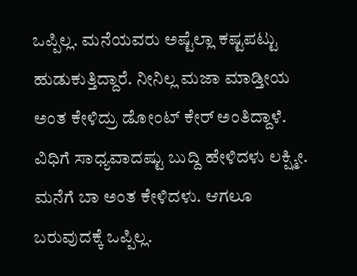ಒಪ್ಪಿಲ್ಲ. ಮನೆಯವರು ಅಷ್ಟೆಲ್ಲಾ ಕಷ್ಟಪಟ್ಟು ಹುಡುಕುತ್ತಿದ್ದಾರೆ. ನೀನಿಲ್ಲ ಮಜಾ ಮಾಡ್ತೀಯ ಅಂತ ಕೇಳಿದ್ರು ಡೋಂಟ್ ಕೇರ್ ಅಂತಿದ್ದಾಳೆ.
ವಿಧಿಗೆ ಸಾಧ್ಯವಾದಷ್ಟು ಬುದ್ದಿ ಹೇಳಿದಳು ಲಕ್ಷ್ಮೀ. ಮನೆಗೆ ಬಾ ಅಂತ ಕೇಳಿದಳು. ಆಗಲೂ ಬರುವುದಕ್ಕೆ ಒಪ್ಪಿಲ್ಲ.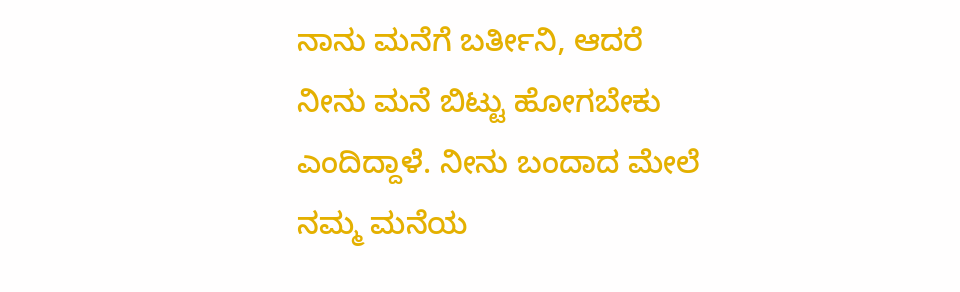ನಾನು ಮನೆಗೆ ಬರ್ತೀನಿ, ಆದರೆ ನೀನು ಮನೆ ಬಿಟ್ಟು ಹೋಗಬೇಕು ಎಂದಿದ್ದಾಳೆ. ನೀನು ಬಂದಾದ ಮೇಲೆ ನಮ್ಮ ಮನೆಯ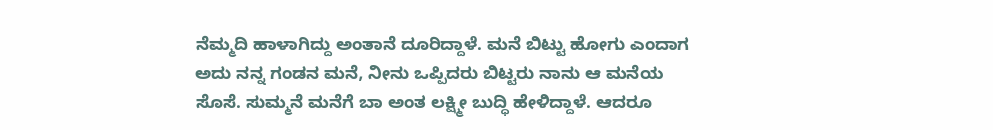ನೆಮ್ಮದಿ ಹಾಳಾಗಿದ್ದು ಅಂತಾನೆ ದೂರಿದ್ದಾಳೆ. ಮನೆ ಬಿಟ್ಟು ಹೋಗು ಎಂದಾಗ ಅದು ನನ್ನ ಗಂಡನ ಮನೆ, ನೀನು ಒಪ್ಪಿದರು ಬಿಟ್ಟರು ನಾನು ಆ ಮನೆಯ ಸೊಸೆ. ಸುಮ್ಮನೆ ಮನೆಗೆ ಬಾ ಅಂತ ಲಕ್ಷ್ಮೀ ಬುದ್ಧಿ ಹೇಳಿದ್ದಾಳೆ. ಆದರೂ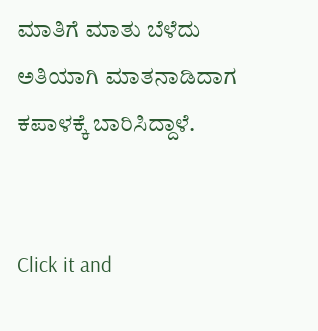ಮಾತಿಗೆ ಮಾತು ಬೆಳೆದು ಅತಿಯಾಗಿ ಮಾತನಾಡಿದಾಗ ಕಪಾಳಕ್ಕೆ ಬಾರಿಸಿದ್ದಾಳೆ.


Click it and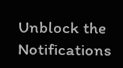Unblock the Notifications